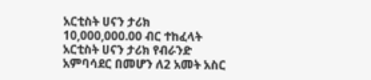አርቲስት ሀናን ታሪክ 10,000,000.00 ብር ተከፈላት አርቲስት ሀናን ታሪክ የብራንድ አምባሳደር በመሆን ለ2 አመት አስር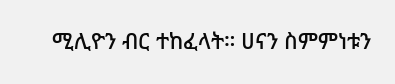ሚሊዮን ብር ተከፈላት። ሀናን ስምምነቱን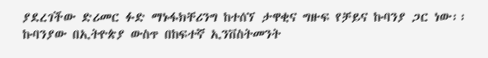ያደረገችው ድሪመር ፉድ ማኑፋክቸሪንግ ከተሰኘ ታዋቂና ግዙፍ የቻይና ኩባንያ ጋር ነው፡፡ ኩባንያው በኢትዮጵያ ውስጥ በከፍተኛ ኢንቨስትመንት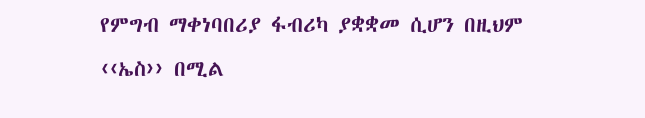የምግብ ማቀነባበሪያ ፋብሪካ ያቋቋመ ሲሆን በዚህም ‹‹ኤስ›› በሚል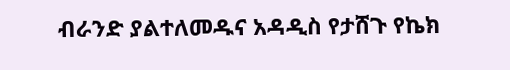ብራንድ ያልተለመዱና አዳዲስ የታሸጉ የኬክ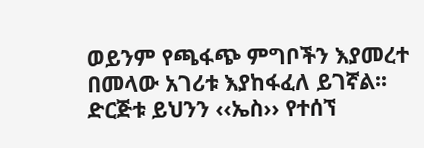ወይንም የጫፋጭ ምግቦችን እያመረተ በመላው አገሪቱ እያከፋፈለ ይገኛል፡፡ ድርጅቱ ይህንን ‹‹ኤስ›› የተሰኘ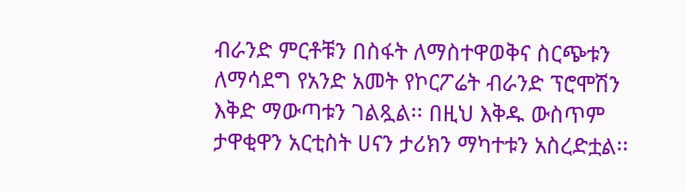ብራንድ ምርቶቹን በስፋት ለማስተዋወቅና ስርጭቱን ለማሳደግ የአንድ አመት የኮርፖሬት ብራንድ ፕሮሞሽን እቅድ ማውጣቱን ገልጿል፡፡ በዚህ እቅዱ ውስጥም ታዋቂዋን አርቲስት ሀናን ታሪክን ማካተቱን አስረድቷል፡፡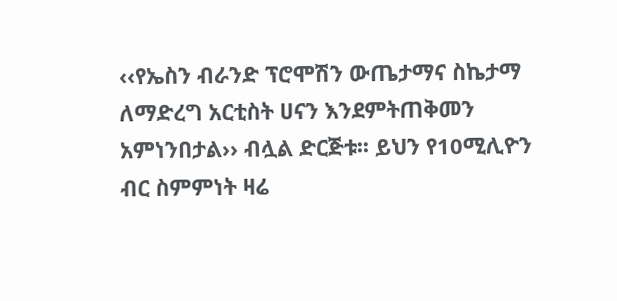‹‹የኤስን ብራንድ ፕሮሞሽን ውጤታማና ስኬታማ ለማድረግ አርቲስት ሀናን እንደምትጠቅመን አምነንበታል›› ብሏል ድርጅቱ፡፡ ይህን የ10ሚሊዮን ብር ስምምነት ዛሬ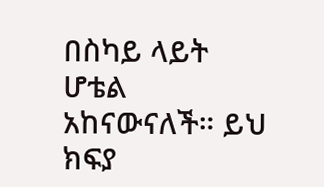በስካይ ላይት ሆቴል አከናውናለች። ይህ ክፍያ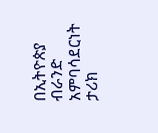በኢትዮጵያ ብራንድ አምባሳደርነት ታሪክ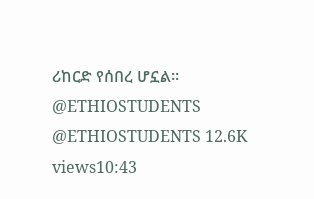ሪከርድ የሰበረ ሆኗል። @ETHIOSTUDENTS @ETHIOSTUDENTS 12.6K views10:43